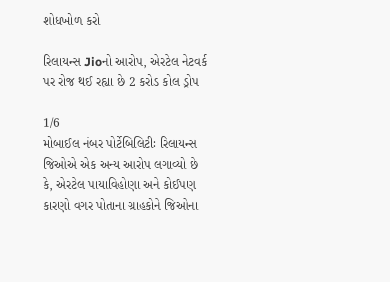શોધખોળ કરો

રિલાયન્સ Jioનો આરોપ, એરટેલ નેટવર્ક પર રોજ થઈ રહ્યા છે 2 કરોડ કોલ ડ્રોપ

1/6
મોબાઈલ નંબર પોર્ટેબિલિટીઃ રિલાયન્સ જિઓએ એક અન્ય આરોપ લગાવ્યો છે કે, એરટેલ પાયાવિહોણા અને કોઈપણ કારણો વગર પોતાના ગ્રાહકોને જિઓના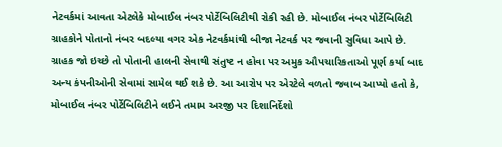નેટવર્કમાં આવતા એટલેકે મોબાઈલ નંબર પોર્ટેબિલિટીથી રોકી રહી છે. મોબાઈલ નંબર પોર્ટેબિલિટી ગ્રાહકોને પોતાનો નંબર બદલ્યા વગર એક નેટવર્કમાંથી બીજા નેટવર્ક પર જવાની સુવિધા આપે છે. ગ્રાહક જો ઇચ્છે તો પોતાની હાલની સેવાથી સંતુષ્ટ ન હોવા પર અમુક ઔપચારિકતાઓ પૂર્ણ કર્યા બાદ અન્ય કંપનીઓની સેવામાં સામેલ થઈ શકે છે. આ આરોપ પર એરટેલે વળતો જવાબ આપ્યો હતો કે, મોબાઈલ નંબર પોર્ટેબિલિટીને લઈને તમામ અરજી પર દિશાનિર્દેશો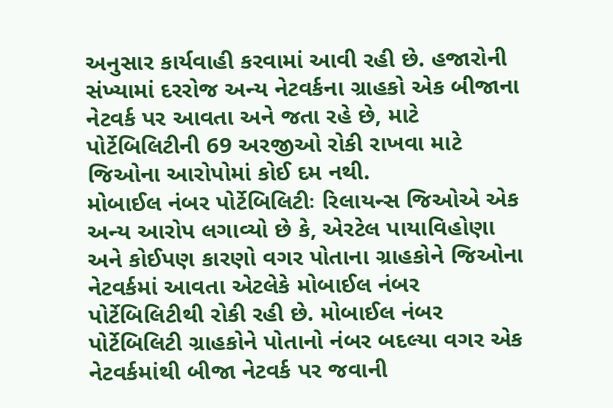અનુસાર કાર્યવાહી કરવામાં આવી રહી છે. હજારોની સંખ્યામાં દરરોજ અન્ય નેટવર્કના ગ્રાહકો એક બીજાના નેટવર્ક પર આવતા અને જતા રહે છે, માટે પોર્ટેબિલિટીની 69 અરજીઓ રોકી રાખવા માટે જિઓના આરોપોમાં કોઈ દમ નથી.
મોબાઈલ નંબર પોર્ટેબિલિટીઃ રિલાયન્સ જિઓએ એક અન્ય આરોપ લગાવ્યો છે કે, એરટેલ પાયાવિહોણા અને કોઈપણ કારણો વગર પોતાના ગ્રાહકોને જિઓના નેટવર્કમાં આવતા એટલેકે મોબાઈલ નંબર પોર્ટેબિલિટીથી રોકી રહી છે. મોબાઈલ નંબર પોર્ટેબિલિટી ગ્રાહકોને પોતાનો નંબર બદલ્યા વગર એક નેટવર્કમાંથી બીજા નેટવર્ક પર જવાની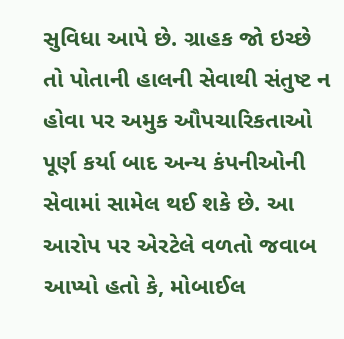સુવિધા આપે છે. ગ્રાહક જો ઇચ્છે તો પોતાની હાલની સેવાથી સંતુષ્ટ ન હોવા પર અમુક ઔપચારિકતાઓ પૂર્ણ કર્યા બાદ અન્ય કંપનીઓની સેવામાં સામેલ થઈ શકે છે. આ આરોપ પર એરટેલે વળતો જવાબ આપ્યો હતો કે, મોબાઈલ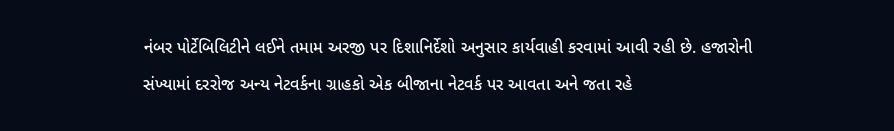નંબર પોર્ટેબિલિટીને લઈને તમામ અરજી પર દિશાનિર્દેશો અનુસાર કાર્યવાહી કરવામાં આવી રહી છે. હજારોની સંખ્યામાં દરરોજ અન્ય નેટવર્કના ગ્રાહકો એક બીજાના નેટવર્ક પર આવતા અને જતા રહે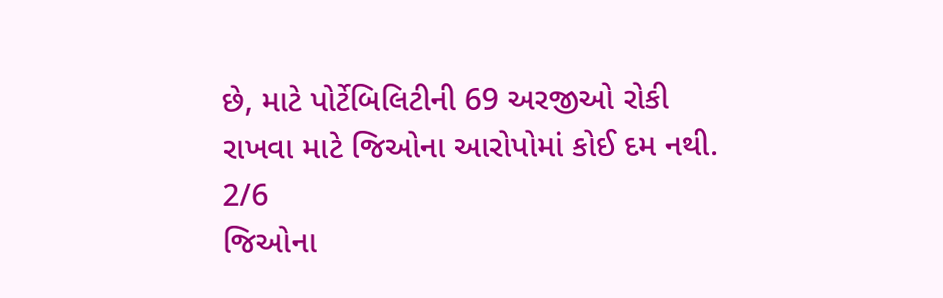છે, માટે પોર્ટેબિલિટીની 69 અરજીઓ રોકી રાખવા માટે જિઓના આરોપોમાં કોઈ દમ નથી.
2/6
જિઓના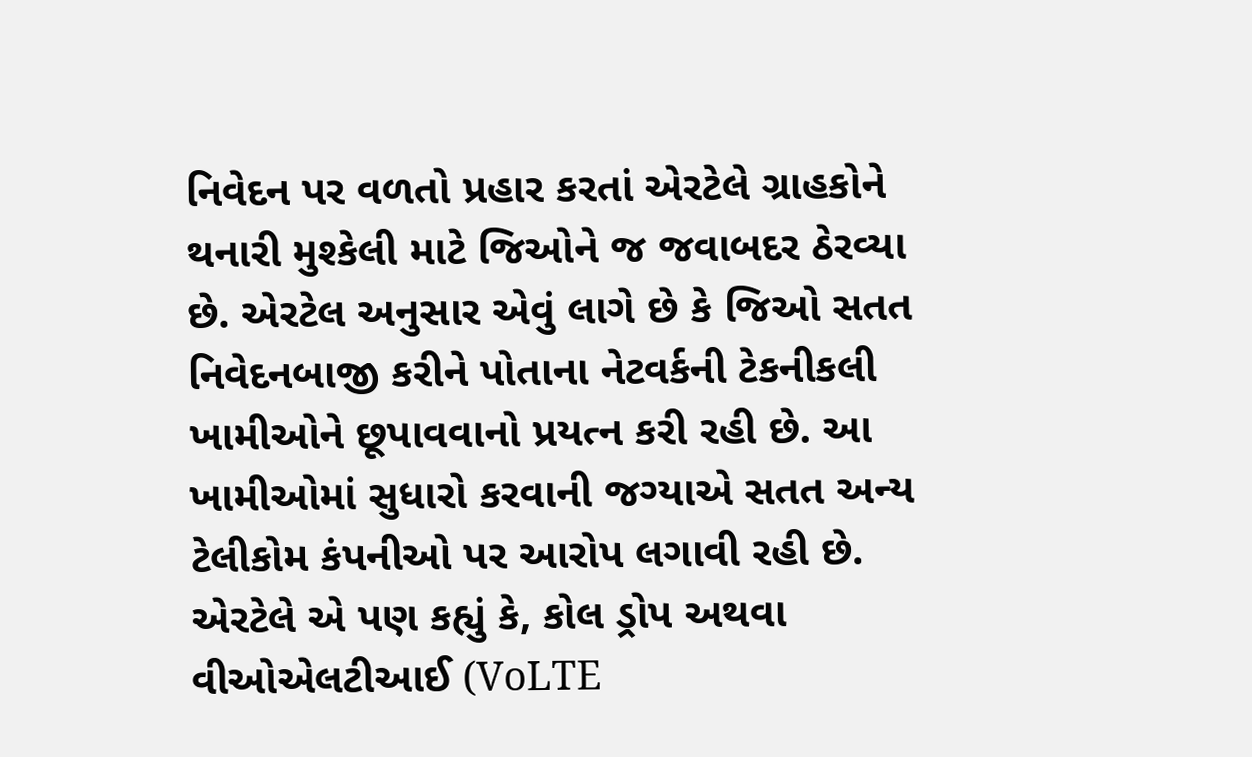નિવેદન પર વળતો પ્રહાર કરતાં એરટેલે ગ્રાહકોને થનારી મુશ્કેલી માટે જિઓને જ જવાબદર ઠેરવ્યા છે. એરટેલ અનુસાર એવું લાગે છે કે જિઓ સતત નિવેદનબાજી કરીને પોતાના નેટવર્કની ટેકનીકલી ખામીઓને છૂપાવવાનો પ્રયત્ન કરી રહી છે. આ ખામીઓમાં સુધારો કરવાની જગ્યાએ સતત અન્ય ટેલીકોમ કંપનીઓ પર આરોપ લગાવી રહી છે. એરટેલે એ પણ કહ્યું કે, કોલ ડ્રોપ અથવા વીઓએલટીઆઈ (VoLTE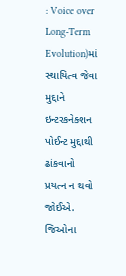: Voice over Long-Term Evolution)માં સ્થાયિત્વ જેવા મુદ્દાને ઇન્ટરકનેક્શન પોઈન્ટ મુદ્દાથી ઢાંકવાનો પ્રયત્ન ન થવો જોઈએ.
જિઓના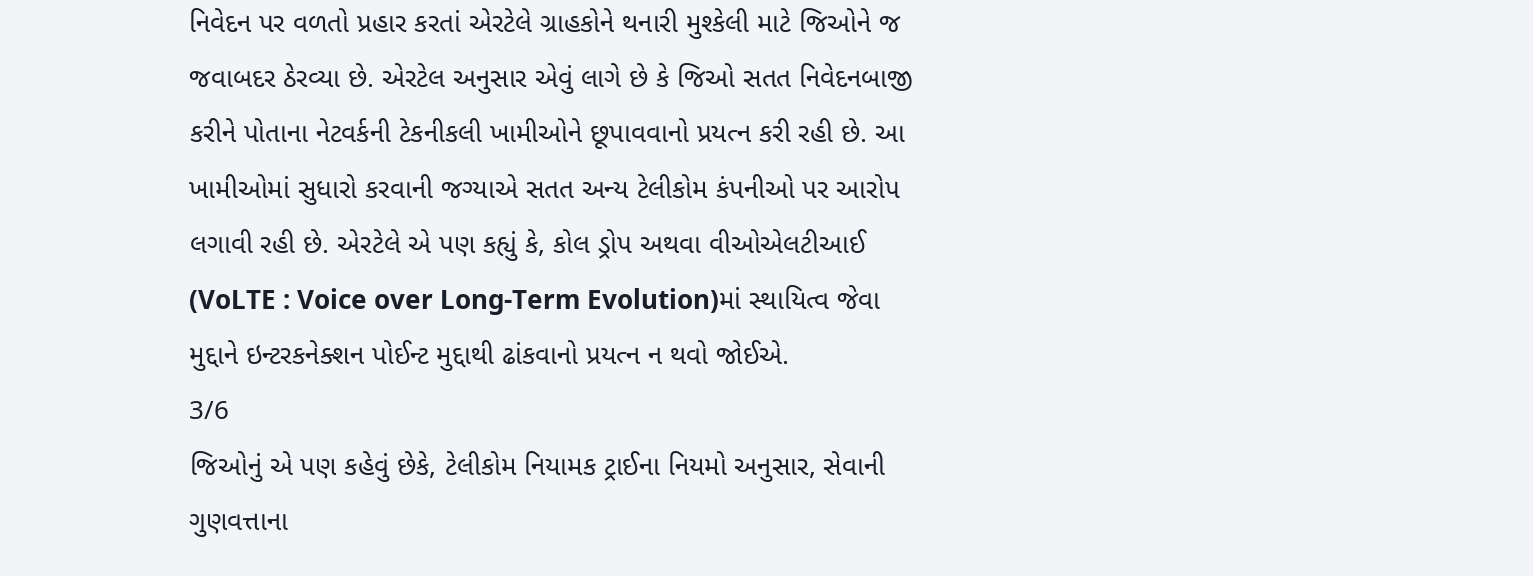નિવેદન પર વળતો પ્રહાર કરતાં એરટેલે ગ્રાહકોને થનારી મુશ્કેલી માટે જિઓને જ જવાબદર ઠેરવ્યા છે. એરટેલ અનુસાર એવું લાગે છે કે જિઓ સતત નિવેદનબાજી કરીને પોતાના નેટવર્કની ટેકનીકલી ખામીઓને છૂપાવવાનો પ્રયત્ન કરી રહી છે. આ ખામીઓમાં સુધારો કરવાની જગ્યાએ સતત અન્ય ટેલીકોમ કંપનીઓ પર આરોપ લગાવી રહી છે. એરટેલે એ પણ કહ્યું કે, કોલ ડ્રોપ અથવા વીઓએલટીઆઈ (VoLTE : Voice over Long-Term Evolution)માં સ્થાયિત્વ જેવા મુદ્દાને ઇન્ટરકનેક્શન પોઈન્ટ મુદ્દાથી ઢાંકવાનો પ્રયત્ન ન થવો જોઈએ.
3/6
જિઓનું એ પણ કહેવું છેકે, ટેલીકોમ નિયામક ટ્રાઈના નિયમો અનુસાર, સેવાની ગુણવત્તાના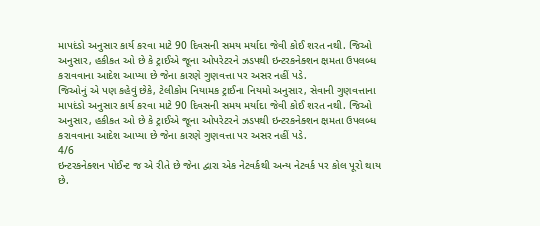માપદંડો અનુસાર કાર્ય કરવા માટે 90 દિવસની સમય મર્યાદા જેવી કોઈ શરત નથી. જિઓ અનુસાર, હકીકત ઓ છે કે ટ્રાઈએ જૂના ઓપરેટરને ઝડપથી ઇન્ટરકનેક્શન ક્ષમતા ઉપલબ્ધ કરાવવાના આદેશ આપ્યા છે જેના કારણે ગુણવત્તા પર અસર નહીં પડે.
જિઓનું એ પણ કહેવું છેકે, ટેલીકોમ નિયામક ટ્રાઈના નિયમો અનુસાર, સેવાની ગુણવત્તાના માપદંડો અનુસાર કાર્ય કરવા માટે 90 દિવસની સમય મર્યાદા જેવી કોઈ શરત નથી. જિઓ અનુસાર, હકીકત ઓ છે કે ટ્રાઈએ જૂના ઓપરેટરને ઝડપથી ઇન્ટરકનેક્શન ક્ષમતા ઉપલબ્ધ કરાવવાના આદેશ આપ્યા છે જેના કારણે ગુણવત્તા પર અસર નહીં પડે.
4/6
ઇન્ટરકનેક્શન પોઈન્ટ જ એ રીતે છે જેના દ્વારા એક નેટવર્કથી અન્ય નેટવર્ક પર કોલ પૂરો થાય છે.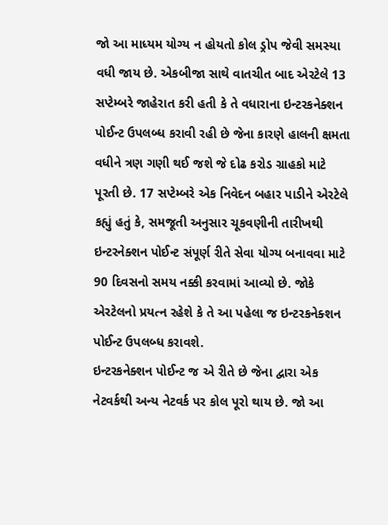જો આ માધ્યમ યોગ્ય ન હોયતો કોલ ડ્રોપ જેવી સમસ્યા વધી જાય છે. એકબીજા સાથે વાતચીત બાદ એરટેલે 13 સપ્ટેમ્બરે જાહેરાત કરી હતી કે તે વધારાના ઇન્ટરકનેક્શન પોઈન્ટ ઉપલબ્ધ કરાવી રહી છે જેના કારણે હાલની ક્ષમતા વધીને ત્રણ ગણી થઈ જશે જે દોઢ કરોડ ગ્રાહકો માટે પૂરતી છે. 17 સપ્ટેમ્બરે એક નિવેદન બહાર પાડીને એરટેલે કહ્યું હતું કે, સમજૂતી અનુસાર ચૂકવણીની તારીખથી ઇન્ટરનેક્શન પોઈન્ટ સંપૂર્ણ રીતે સેવા યોગ્ય બનાવવા માટે 90 દિવસનો સમય નક્કી કરવામાં આવ્યો છે. જોકે એરટેલનો પ્રયત્ન રહેશે કે તે આ પહેલા જ ઇન્ટરકનેક્શન પોઈન્ટ ઉપલબ્ધ કરાવશે.
ઇન્ટરકનેક્શન પોઈન્ટ જ એ રીતે છે જેના દ્વારા એક નેટવર્કથી અન્ય નેટવર્ક પર કોલ પૂરો થાય છે. જો આ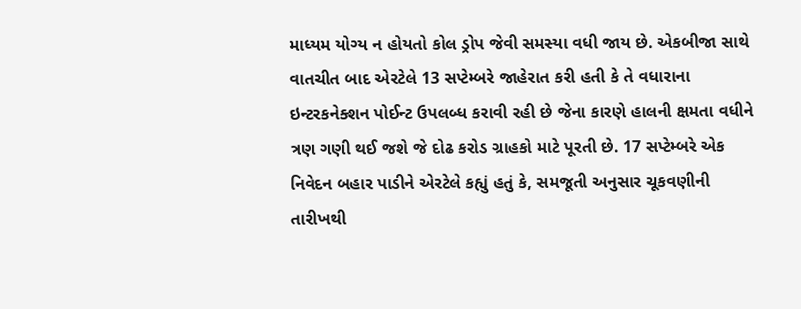માધ્યમ યોગ્ય ન હોયતો કોલ ડ્રોપ જેવી સમસ્યા વધી જાય છે. એકબીજા સાથે વાતચીત બાદ એરટેલે 13 સપ્ટેમ્બરે જાહેરાત કરી હતી કે તે વધારાના ઇન્ટરકનેક્શન પોઈન્ટ ઉપલબ્ધ કરાવી રહી છે જેના કારણે હાલની ક્ષમતા વધીને ત્રણ ગણી થઈ જશે જે દોઢ કરોડ ગ્રાહકો માટે પૂરતી છે. 17 સપ્ટેમ્બરે એક નિવેદન બહાર પાડીને એરટેલે કહ્યું હતું કે, સમજૂતી અનુસાર ચૂકવણીની તારીખથી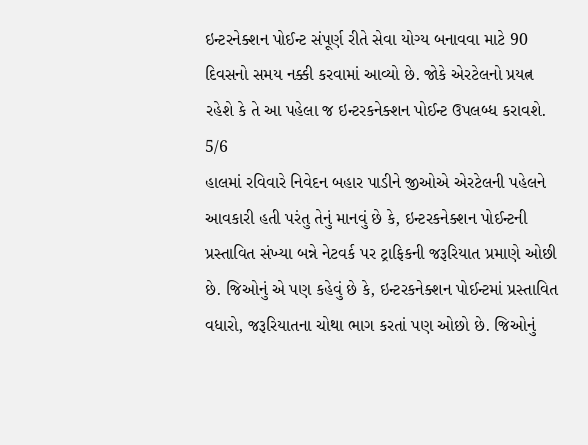ઇન્ટરનેક્શન પોઈન્ટ સંપૂર્ણ રીતે સેવા યોગ્ય બનાવવા માટે 90 દિવસનો સમય નક્કી કરવામાં આવ્યો છે. જોકે એરટેલનો પ્રયત્ન રહેશે કે તે આ પહેલા જ ઇન્ટરકનેક્શન પોઈન્ટ ઉપલબ્ધ કરાવશે.
5/6
હાલમાં રવિવારે નિવેદન બહાર પાડીને જીઓએ એરટેલની પહેલને આવકારી હતી પરંતુ તેનું માનવું છે કે, ઇન્ટરકનેક્શન પોઈન્ટની પ્રસ્તાવિત સંખ્યા બન્ને નેટવર્ક પર ટ્રાફિકની જરૂરિયાત પ્રમાણે ઓછી છે. જિઓનું એ પણ કહેવું છે કે, ઇન્ટરકનેક્શન પોઈન્ટમાં પ્રસ્તાવિત વધારો, જરૂરિયાતના ચોથા ભાગ કરતાં પણ ઓછો છે. જિઓનું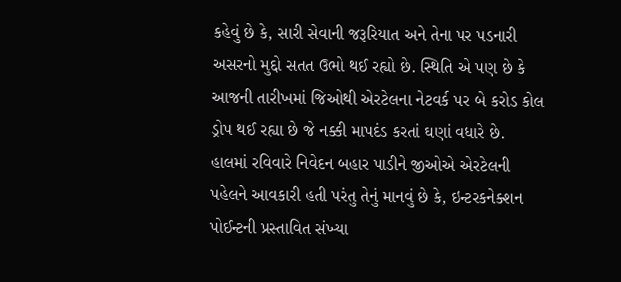કહેવું છે કે, સારી સેવાની જરૂરિયાત અને તેના પર પડનારી અસરનો મુદ્દો સતત ઉભો થઈ રહ્યો છે. સ્થિતિ એ પણ છે કે આજની તારીખમાં જિઓથી એરટેલના નેટવર્ક પર બે કરોડ કોલ ડ્રોપ થઈ રહ્યા છે જે નક્કી માપદંડ કરતાં ઘણાં વધારે છે.
હાલમાં રવિવારે નિવેદન બહાર પાડીને જીઓએ એરટેલની પહેલને આવકારી હતી પરંતુ તેનું માનવું છે કે, ઇન્ટરકનેક્શન પોઈન્ટની પ્રસ્તાવિત સંખ્યા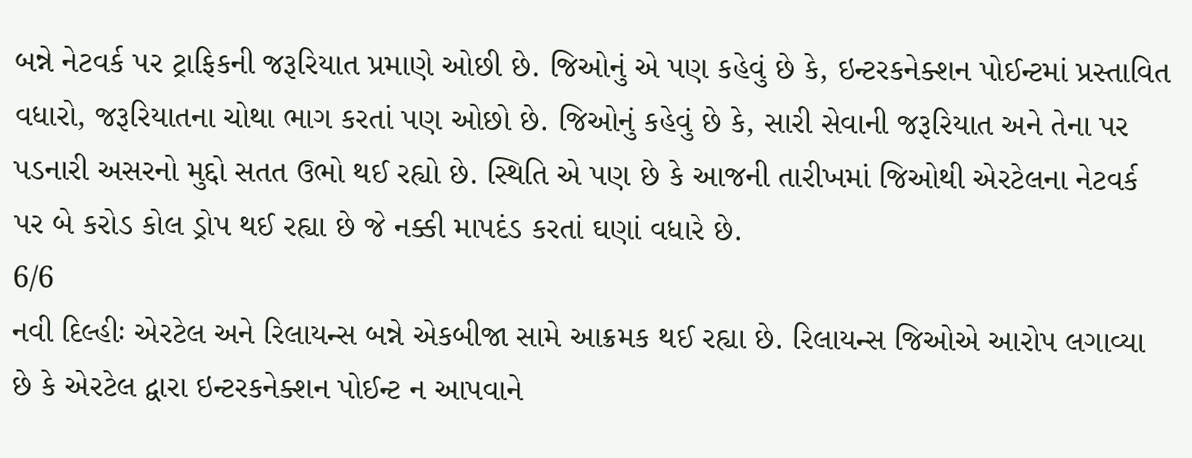બન્ને નેટવર્ક પર ટ્રાફિકની જરૂરિયાત પ્રમાણે ઓછી છે. જિઓનું એ પણ કહેવું છે કે, ઇન્ટરકનેક્શન પોઈન્ટમાં પ્રસ્તાવિત વધારો, જરૂરિયાતના ચોથા ભાગ કરતાં પણ ઓછો છે. જિઓનું કહેવું છે કે, સારી સેવાની જરૂરિયાત અને તેના પર પડનારી અસરનો મુદ્દો સતત ઉભો થઈ રહ્યો છે. સ્થિતિ એ પણ છે કે આજની તારીખમાં જિઓથી એરટેલના નેટવર્ક પર બે કરોડ કોલ ડ્રોપ થઈ રહ્યા છે જે નક્કી માપદંડ કરતાં ઘણાં વધારે છે.
6/6
નવી દિલ્હીઃ એરટેલ અને રિલાયન્સ બન્ને એકબીજા સામે આક્રમક થઈ રહ્યા છે. રિલાયન્સ જિઓએ આરોપ લગાવ્યા છે કે એરટેલ દ્વારા ઇન્ટરકનેક્શન પોઈન્ટ ન આપવાને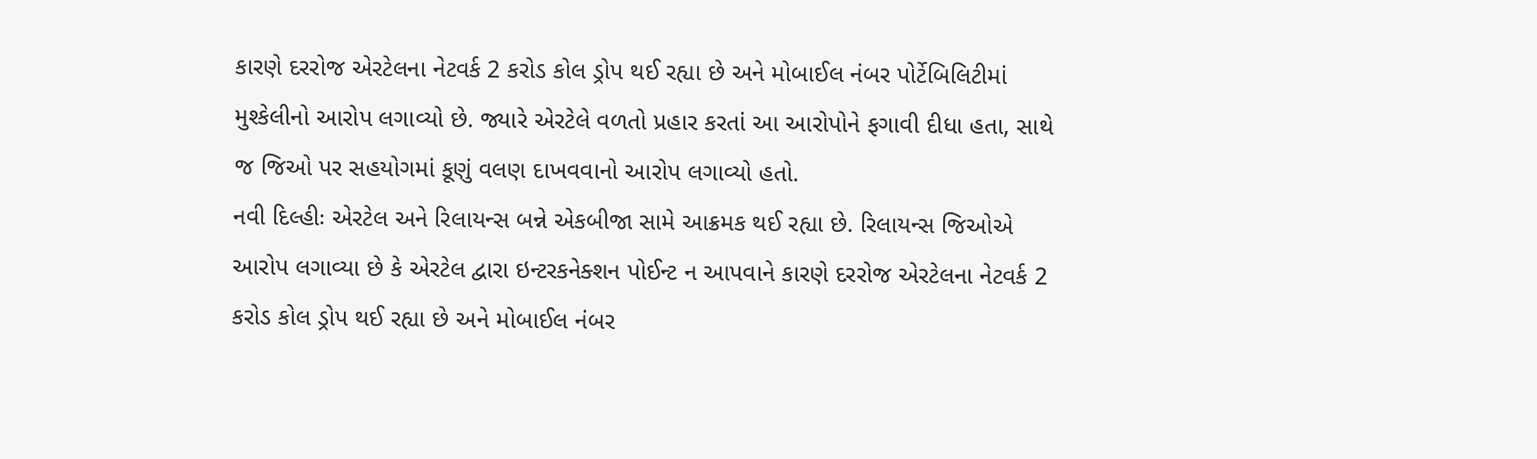કારણે દરરોજ એરટેલના નેટવર્ક 2 કરોડ કોલ ડ્રોપ થઈ રહ્યા છે અને મોબાઈલ નંબર પોર્ટેબિલિટીમાં મુશ્કેલીનો આરોપ લગાવ્યો છે. જ્યારે એરટેલે વળતો પ્રહાર કરતાં આ આરોપોને ફગાવી દીધા હતા, સાથે જ જિઓ પર સહયોગમાં કૂણું વલણ દાખવવાનો આરોપ લગાવ્યો હતો.
નવી દિલ્હીઃ એરટેલ અને રિલાયન્સ બન્ને એકબીજા સામે આક્રમક થઈ રહ્યા છે. રિલાયન્સ જિઓએ આરોપ લગાવ્યા છે કે એરટેલ દ્વારા ઇન્ટરકનેક્શન પોઈન્ટ ન આપવાને કારણે દરરોજ એરટેલના નેટવર્ક 2 કરોડ કોલ ડ્રોપ થઈ રહ્યા છે અને મોબાઈલ નંબર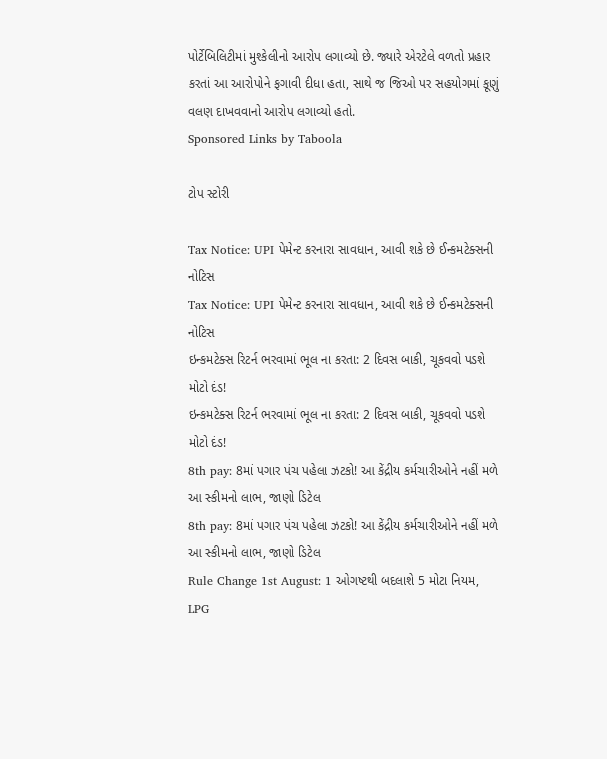પોર્ટેબિલિટીમાં મુશ્કેલીનો આરોપ લગાવ્યો છે. જ્યારે એરટેલે વળતો પ્રહાર કરતાં આ આરોપોને ફગાવી દીધા હતા, સાથે જ જિઓ પર સહયોગમાં કૂણું વલણ દાખવવાનો આરોપ લગાવ્યો હતો.
Sponsored Links by Taboola

ટોપ સ્ટોરી

Tax Notice: UPI પેમેન્ટ કરનારા સાવધાન, આવી શકે છે ઈન્કમટેક્સની નોટિસ
Tax Notice: UPI પેમેન્ટ કરનારા સાવધાન, આવી શકે છે ઈન્કમટેક્સની નોટિસ
ઇન્કમટેક્સ રિટર્ન ભરવામાં ભૂલ ના કરતા: 2 દિવસ બાકી, ચૂકવવો પડશે મોટો દંડ!
ઇન્કમટેક્સ રિટર્ન ભરવામાં ભૂલ ના કરતા: 2 દિવસ બાકી, ચૂકવવો પડશે મોટો દંડ!
8th pay: 8માં પગાર પંચ પહેલા ઝટકો! આ કેંદ્રીય કર્મચારીઓને નહીં મળે આ સ્કીમનો લાભ, જાણો ડિટેલ
8th pay: 8માં પગાર પંચ પહેલા ઝટકો! આ કેંદ્રીય કર્મચારીઓને નહીં મળે આ સ્કીમનો લાભ, જાણો ડિટેલ
Rule Change 1st August: 1 ઓગષ્ટથી બદલાશે 5 મોટા નિયમ, LPG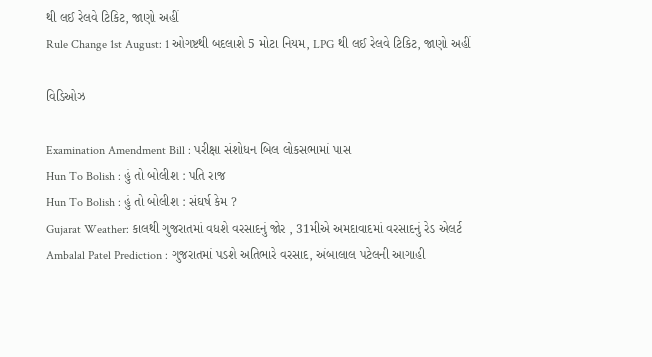થી લઈ રેલવે ટિકિટ, જાણો અહીં
Rule Change 1st August: 1 ઓગષ્ટથી બદલાશે 5 મોટા નિયમ, LPG થી લઈ રેલવે ટિકિટ, જાણો અહીં

વિડિઓઝ

Examination Amendment Bill : પરીક્ષા સંશોધન બિલ લોકસભામાં પાસ
Hun To Bolish : હું તો બોલીશ : પતિ રાજ
Hun To Bolish : હું તો બોલીશ : સંઘર્ષ કેમ ?
Gujarat Weather: કાલથી ગુજરાતમાં વધશે વરસાદનું જોર , 31મીએ અમદાવાદમાં વરસાદનું રેડ એલર્ટ
Ambalal Patel Prediction : ગુજરાતમાં પડશે અતિભારે વરસાદ, અંબાલાલ પટેલની આગાહી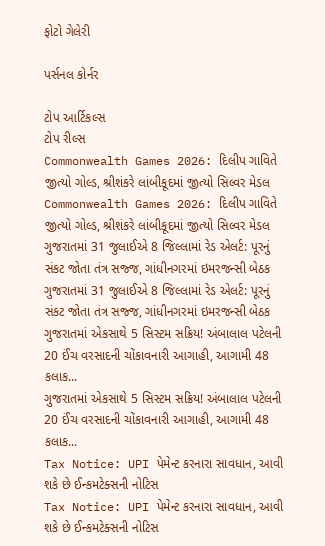ફોટો ગેલેરી

પર્સનલ કોર્નર

ટોપ આર્ટિકલ્સ
ટોપ રીલ્સ
Commonwealth Games 2026: દિલીપ ગાવિતે જીત્યો ગોલ્ડ, શ્રીશંકરે લાંબીકૂદમાં જીત્યો સિલ્વર મેડલ
Commonwealth Games 2026: દિલીપ ગાવિતે જીત્યો ગોલ્ડ, શ્રીશંકરે લાંબીકૂદમાં જીત્યો સિલ્વર મેડલ
ગુજરાતમાં 31 જુલાઈએ 8 જિલ્લામાં રેડ એલર્ટ: પૂરનું સંકટ જોતા તંત્ર સજ્જ, ગાંધીનગરમાં ઇમરજન્સી બેઠક
ગુજરાતમાં 31 જુલાઈએ 8 જિલ્લામાં રેડ એલર્ટ: પૂરનું સંકટ જોતા તંત્ર સજ્જ, ગાંધીનગરમાં ઇમરજન્સી બેઠક
ગુજરાતમાં એકસાથે 5 સિસ્ટમ સક્રિય! અંબાલાલ પટેલની 20 ઈંચ વરસાદની ચોંકાવનારી આગાહી, આગામી 48 કલાક...
ગુજરાતમાં એકસાથે 5 સિસ્ટમ સક્રિય! અંબાલાલ પટેલની 20 ઈંચ વરસાદની ચોંકાવનારી આગાહી, આગામી 48 કલાક...
Tax Notice: UPI પેમેન્ટ કરનારા સાવધાન, આવી શકે છે ઈન્કમટેક્સની નોટિસ
Tax Notice: UPI પેમેન્ટ કરનારા સાવધાન, આવી શકે છે ઈન્કમટેક્સની નોટિસ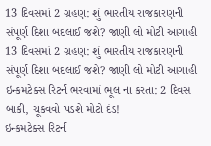13 દિવસમાં 2 ગ્રહણ: શું ભારતીય રાજકારણની સંપૂર્ણ દિશા બદલાઈ જશે? જાણી લો મોટી આગાહી
13 દિવસમાં 2 ગ્રહણ: શું ભારતીય રાજકારણની સંપૂર્ણ દિશા બદલાઈ જશે? જાણી લો મોટી આગાહી
ઇન્કમટેક્સ રિટર્ન ભરવામાં ભૂલ ના કરતા: 2 દિવસ બાકી, ચૂકવવો પડશે મોટો દંડ!
ઇન્કમટેક્સ રિટર્ન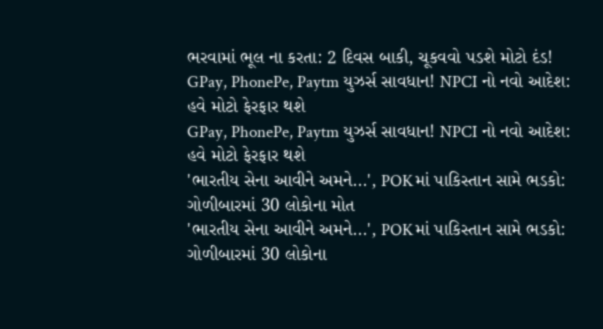ભરવામાં ભૂલ ના કરતા: 2 દિવસ બાકી, ચૂકવવો પડશે મોટો દંડ!
GPay, PhonePe, Paytm યુઝર્સ સાવધાન! NPCI નો નવો આદેશ: હવે મોટો ફેરફાર થશે
GPay, PhonePe, Paytm યુઝર્સ સાવધાન! NPCI નો નવો આદેશ: હવે મોટો ફેરફાર થશે
'ભારતીય સેના આવીને અમને...', POKમાં પાકિસ્તાન સામે ભડકો: ગોળીબારમાં 30 લોકોના મોત
'ભારતીય સેના આવીને અમને...', POKમાં પાકિસ્તાન સામે ભડકો: ગોળીબારમાં 30 લોકોના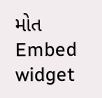મોત
Embed widget